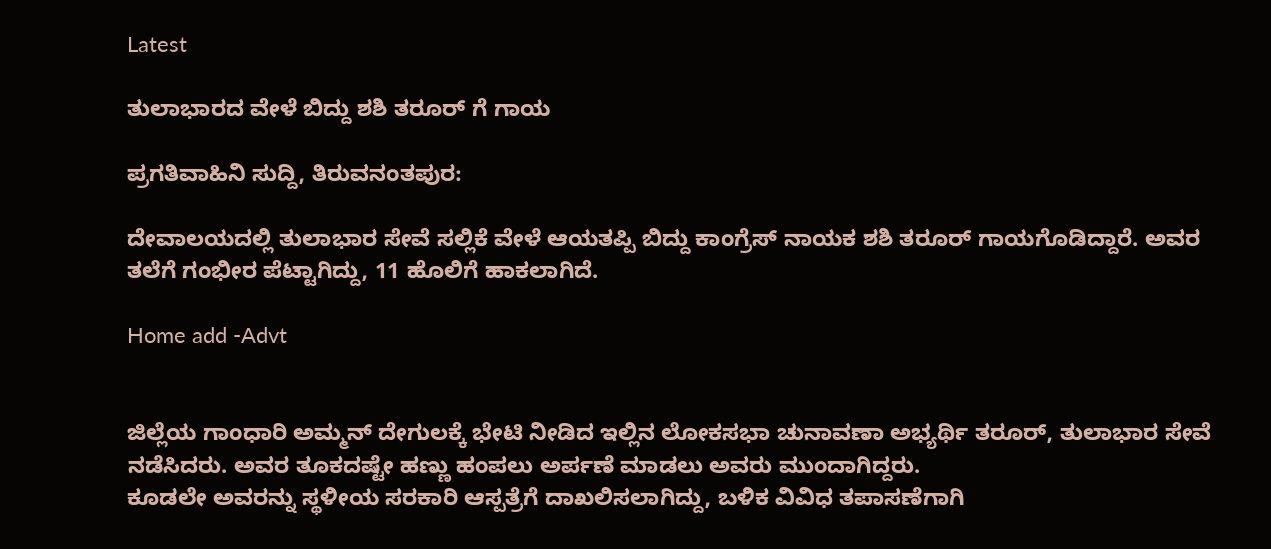Latest

ತುಲಾಭಾರದ ವೇಳೆ ಬಿದ್ದು ಶಶಿ ತರೂರ್ ಗೆ ಗಾಯ

ಪ್ರಗತಿವಾಹಿನಿ ಸುದ್ದಿ, ತಿರುವನಂತಪುರ:

ದೇವಾಲಯದಲ್ಲಿ ತುಲಾಭಾರ ಸೇವೆ ಸಲ್ಲಿಕೆ ವೇಳೆ ಆಯತಪ್ಪಿ ಬಿದ್ದು ಕಾಂಗ್ರೆಸ್ ನಾಯಕ ಶಶಿ ತರೂರ್ ಗಾಯಗೊಡಿದ್ದಾರೆ. ಅವರ ತಲೆಗೆ ಗಂಭೀರ ಪೆಟ್ಟಾಗಿದ್ದು, 11 ಹೊಲಿಗೆ ಹಾಕಲಾಗಿದೆ.

Home add -Advt


ಜಿಲ್ಲೆಯ ಗಾಂಧಾರಿ ಅಮ್ಮನ್ ದೇಗುಲಕ್ಕೆ ಭೇಟಿ ನೀಡಿದ ಇಲ್ಲಿನ ಲೋಕಸಭಾ ಚುನಾವಣಾ ಅಭ್ಯರ್ಥಿ ತರೂರ್, ತುಲಾಭಾರ ಸೇವೆ ನಡೆಸಿದರು. ಅವರ ತೂಕದಷ್ಟೇ ಹಣ್ಣು ಹಂಪಲು ಅರ್ಪಣೆ ಮಾಡಲು ಅವರು ಮುಂದಾಗಿದ್ದರು.
ಕೂಡಲೇ ಅವರನ್ನು ಸ್ಥಳೀಯ ಸರಕಾರಿ ಆಸ್ಪತ್ರೆಗೆ ದಾಖಲಿಸಲಾಗಿದ್ದು, ಬಳಿಕ ವಿವಿಧ ತಪಾಸಣೆಗಾಗಿ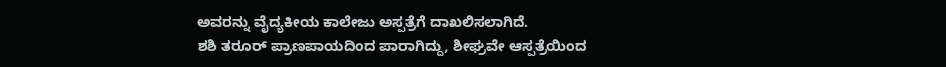ಅವರನ್ನು ವೈದ್ಯಕೀಯ ಕಾಲೇಜು ಅಸ್ಪತ್ರೆಗೆ ದಾಖಲಿಸಲಾಗಿದೆ.
ಶಶಿ ತರೂರ್ ಪ್ರಾಣಪಾಯದಿಂದ ಪಾರಾಗಿದ್ದು, ಶೀಘ್ರವೇ ಆಸ್ಪತ್ರೆಯಿಂದ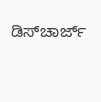ಡಿಸ್‌ಚಾರ್ಜ್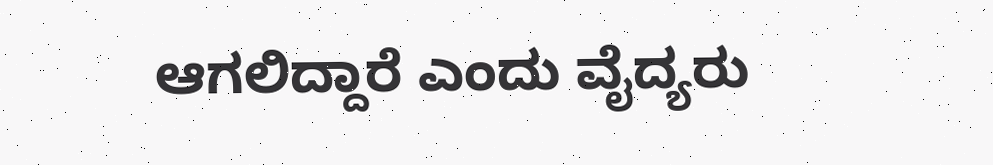ಆಗಲಿದ್ದಾರೆ ಎಂದು ವೈದ್ಯರು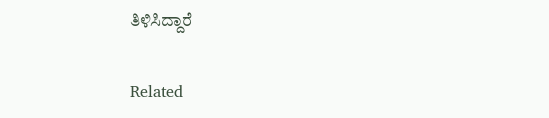ತಿಳಿಸಿದ್ದಾರೆ

Related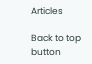Articles

Back to top button